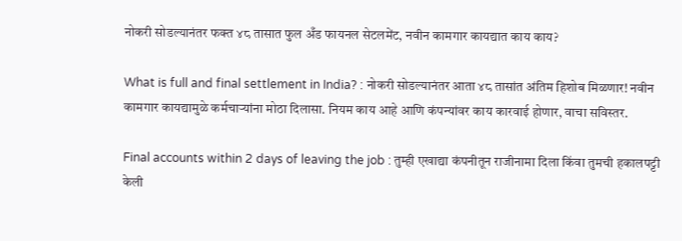नोकरी सोडल्यानंतर फक्त ४८ तासात फुल अँड फायनल सेटलमेंट, नवीन कामगार कायद्यात काय काय?

What is full and final settlement in India? : नोकरी सोडल्यानंतर आता ४८ तासांत अंतिम हिशोब मिळणार! नवीन कामगार कायद्यामुळे कर्मचाऱ्यांना मोठा दिलासा. नियम काय आहे आणि कंपन्यांवर काय कारवाई होणार, वाचा सविस्तर.

Final accounts within 2 days of leaving the job : तुम्ही एखाद्या कंपनीतून राजीनामा दिला किंवा तुमची हकालपट्टी केली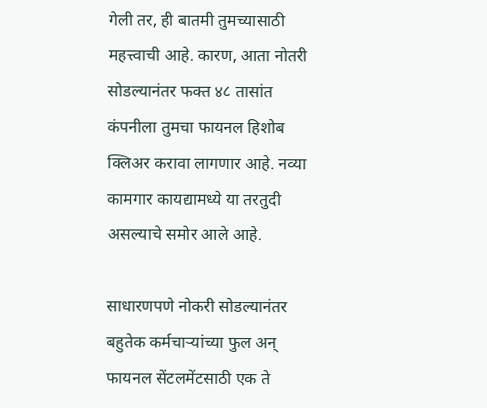गेली तर, ही बातमी तुमच्यासाठी महत्त्वाची आहे. कारण, आता नोतरी सोडल्यानंतर फक्त ४८ तासांत कंपनीला तुमचा फायनल हिशोब क्लिअर करावा लागणार आहे. नव्या कामगार कायद्यामध्ये या तरतुदी असल्याचे समोर आले आहे.

साधारणपणे नोकरी सोडल्यानंतर बहुतेक कर्मचाऱ्यांच्या फुल अन् फायनल सेंटलमेंटसाठी एक ते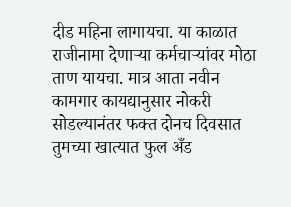दीड महिना लागायचा. या काळात राजीनामा देणाऱ्या कर्मचाऱ्यांवर मोठा ताण यायचा. मात्र आता नवीन कामगार कायद्यानुसार नोकरी सोडल्यानंतर फक्त दोनच दिवसात तुमच्या खात्यात फुल अँड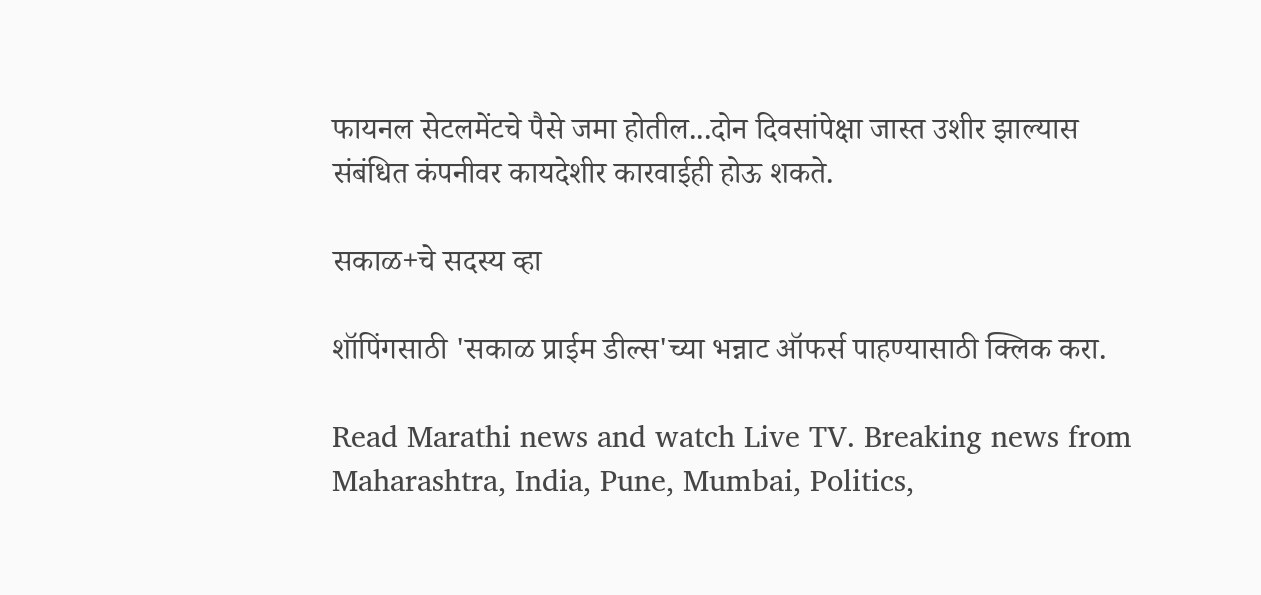फायनल सेटलमेंटचे पैसे जमा होतील...दोन दिवसांपेक्षा जास्त उशीर झाल्यास संबंधित कंपनीवर कायदेशीर कारवाईही होऊ शकते.

सकाळ+चे सदस्य व्हा

शॉपिंगसाठी 'सकाळ प्राईम डील्स'च्या भन्नाट ऑफर्स पाहण्यासाठी क्लिक करा.

Read Marathi news and watch Live TV. Breaking news from Maharashtra, India, Pune, Mumbai, Politics,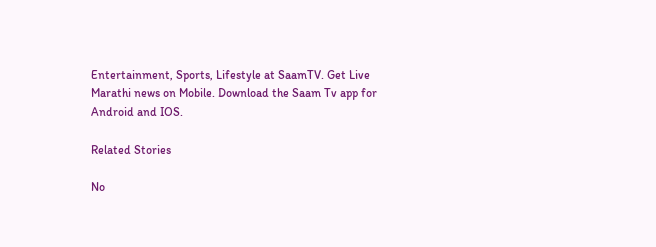Entertainment, Sports, Lifestyle at SaamTV. Get Live Marathi news on Mobile. Download the Saam Tv app for Android and IOS.

Related Stories

No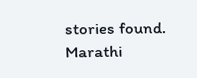stories found.
Marathi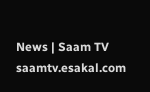News | Saam TV
saamtv.esakal.com